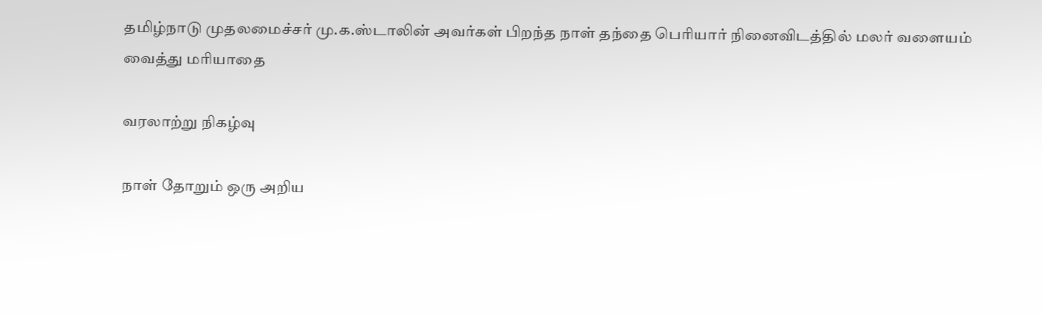தமிழ்நாடு முதலமைச்சர் மு.க.ஸ்டாலின் அவர்கள் பிறந்த நாள் தந்தை பெரியார் நினைவிடத்தில் மலர் வளையம் வைத்து மரியாதை

வரலாற்று நிகழ்வு

நாள் தோறும் ஒரு அறிய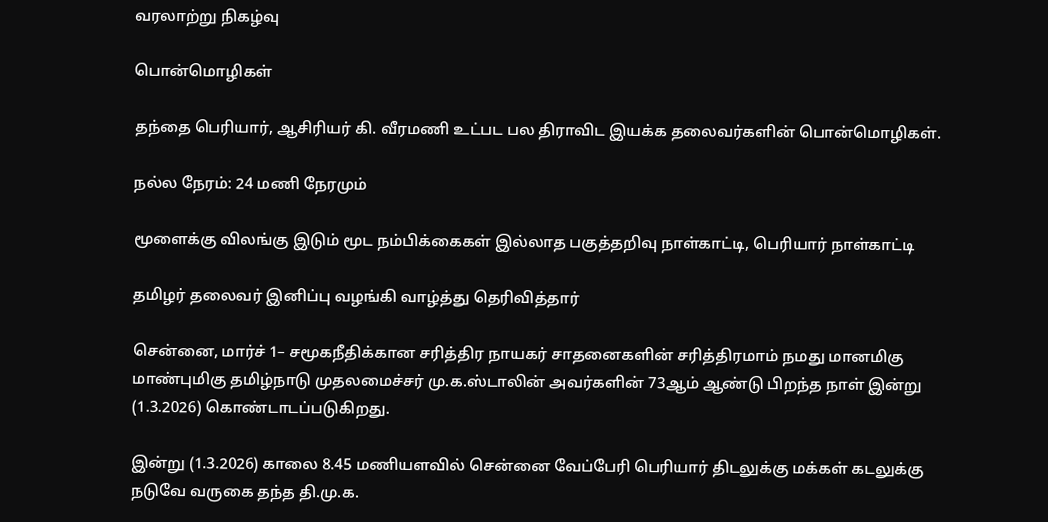வரலாற்று நிகழ்வு

பொன்மொழிகள்

தந்தை பெரியார், ஆசிரியர் கி. வீரமணி உட்பட பல திராவிட இயக்க தலைவர்களின் பொன்மொழிகள்.

நல்ல நேரம்: 24 மணி நேரமும்

மூளைக்கு விலங்கு இடும் மூட நம்பிக்கைகள் இல்லாத பகுத்தறிவு நாள்காட்டி, பெரியார் நாள்காட்டி

தமிழர் தலைவர் இனிப்பு வழங்கி வாழ்த்து தெரிவித்தார்

சென்னை, மார்ச் 1– சமூகநீதிக்கான சரித்திர நாயகர் சாதனைகளின் சரித்திரமாம் நமது மானமிகு மாண்புமிகு தமிழ்நாடு முதலமைச்சர் மு.க.ஸ்டாலின் அவர்களின் 73ஆம் ஆண்டு பிறந்த நாள் இன்று (1.3.2026) கொண்டாடப்படுகிறது.

இன்று (1.3.2026) காலை 8.45 மணியளவில் சென்னை வேப்பேரி பெரியார் திடலுக்கு மக்கள் கடலுக்கு நடுவே வருகை தந்த தி.மு.க.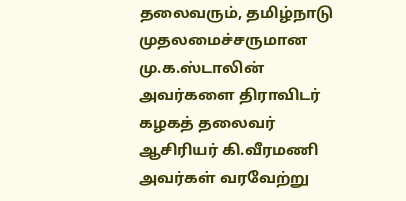தலைவரும், தமிழ்நாடு முதலமைச்சருமான மு.க.ஸ்டாலின் அவர்களை திராவிடர் கழகத் தலைவர் ஆசிரியர் கி.வீரமணி அவர்கள் வரவேற்று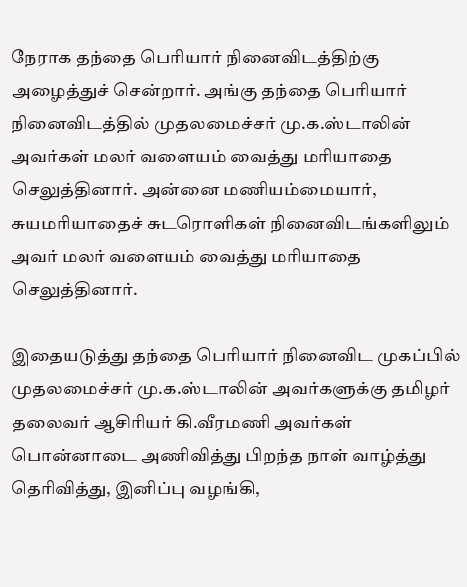நேராக தந்தை பெரியார் நினைவிடத்திற்கு அழைத்துச் சென்றார். அங்கு தந்தை பெரியார் நினைவிடத்தில் முதலமைச்சர் மு.க.ஸ்டாலின் அவர்கள் மலர் வளையம் வைத்து மரியாதை செலுத்தினார். அன்னை மணியம்மையார், சுயமரியாதைச் சுடரொளிகள் நினைவிடங்களிலும் அவர் மலர் வளையம் வைத்து மரியாதை செலுத்தினார்.

இதையடுத்து தந்தை பெரியார் நினைவிட முகப்பில் முதலமைச்சர் மு.க.ஸ்டாலின் அவர்களுக்கு தமிழர் தலைவர் ஆசிரியர் கி.வீரமணி அவர்கள் பொன்னாடை அணிவித்து பிறந்த நாள் வாழ்த்து தெரிவித்து, இனிப்பு வழங்கி,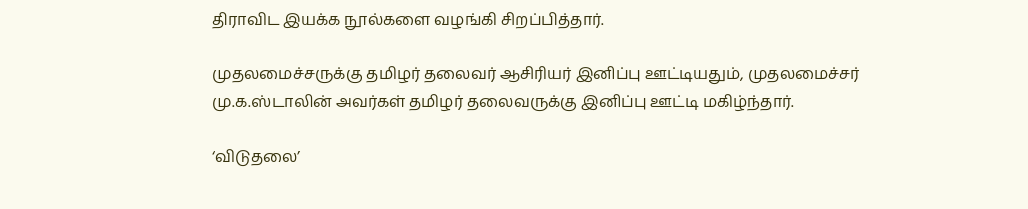திராவிட இயக்க நூல்களை வழங்கி சிறப்பித்தார்.

முதலமைச்சருக்கு தமிழர் தலைவர் ஆசிரியர் இனிப்பு ஊட்டியதும், முதலமைச்சர் மு.க.ஸ்டாலின் அவர்கள் தமிழர் தலைவருக்கு இனிப்பு ஊட்டி மகிழ்ந்தார்.

‘விடுதலை’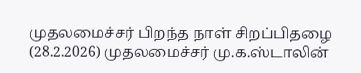முதலமைச்சர் பிறந்த நாள் சிறப்பிதழை (28.2.2026) முதலமைச்சர் மு.க.ஸ்டாலின்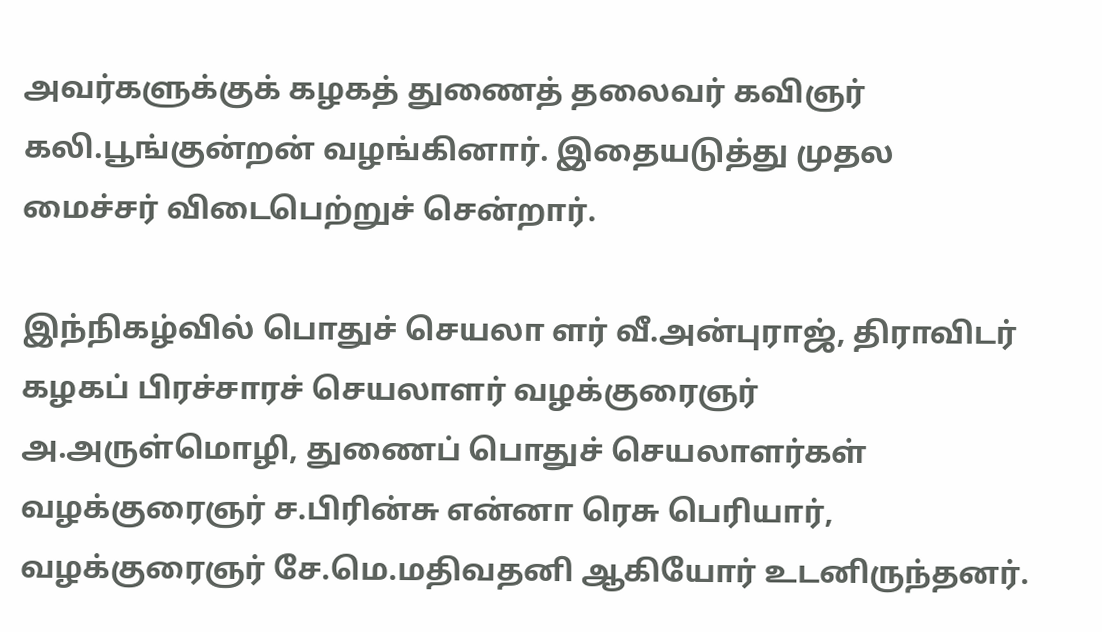அவர்களுக்குக் கழகத் துணைத் தலைவர் கவிஞர் கலி.பூங்குன்றன் வழங்கினார். இதையடுத்து முதல மைச்சர் விடைபெற்றுச் சென்றார்.

இந்நிகழ்வில் பொதுச் செயலா ளர் வீ.அன்புராஜ், திராவிடர் கழகப் பிரச்சாரச் செயலாளர் வழக்குரைஞர் அ.அருள்மொழி, துணைப் பொதுச் செயலாளர்கள் வழக்குரைஞர் ச.பிரின்சு என்னா ரெசு பெரியார், வழக்குரைஞர் சே.மெ.மதிவதனி ஆகியோர் உடனிருந்தனர்.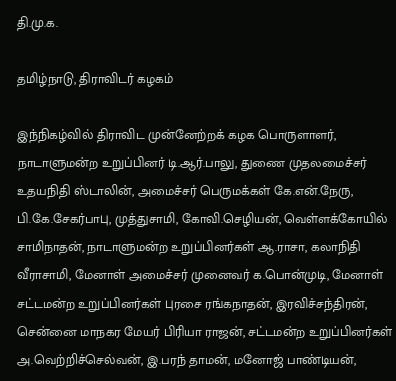தி.மு.க.

தமிழ்நாடு, திராவிடர் கழகம்

இந்நிகழ்வில் திராவிட முன்னேற்றக் கழக பொருளாளர், நாடாளுமன்ற உறுப்பினர் டி.ஆர்.பாலு, துணை முதலமைச்சர் உதயநிதி ஸ்டாலின், அமைச்சர் பெருமக்கள் கே.என்.நேரு, பி.கே.சேகர்பாபு, முத்துசாமி, கோவி.செழியன், வெள்ளக்கோயில் சாமிநாதன், நாடாளுமன்ற உறுப்பினர்கள் ஆ.ராசா, கலாநிதி வீராசாமி, மேனாள் அமைச்சர் முனைவர் க.பொன்முடி, மேனாள் சட்டமன்ற உறுப்பினர்கள் புரசை ரங்கநாதன், இரவிச்சந்திரன், சென்னை மாநகர மேயர் பிரியா ராஜன், சட்டமன்ற உறுப்பினர்கள் அ.வெற்றிச்செல்வன், இ.பரந் தாமன், மனோஜ் பாண்டியன்,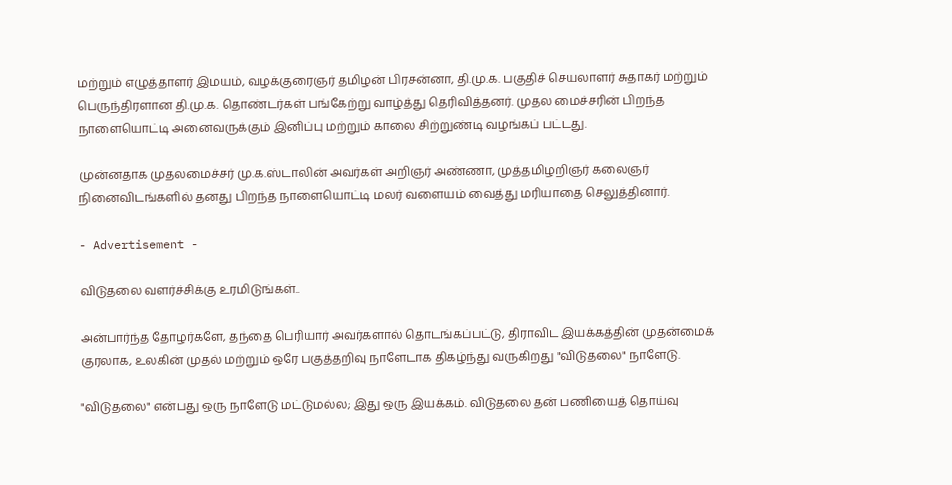மற்றும் எழுத்தாளர் இமயம், வழக்குரைஞர் தமிழன் பிரசன்னா, தி.மு.க. பகுதிச் செயலாளர் சுதாகர் மற்றும் பெருந்திரளான தி.மு.க. தொண்டர்கள் பங்கேற்று வாழ்த்து தெரிவித்தனர். முதல மைச்சரின் பிறந்த நாளையொட்டி அனைவருக்கும் இனிப்பு மற்றும் காலை சிற்றுண்டி வழங்கப் பட்டது.

முன்னதாக முதலமைச்சர் மு.க.ஸ்டாலின் அவர்கள் அறிஞர் அண்ணா, முத்தமிழறிஞர் கலைஞர் நினைவிடங்களில் தனது பிறந்த நாளையொட்டி மலர் வளையம் வைத்து மரியாதை செலுத்தினார்.

- Advertisement -

விடுதலை வளர்ச்சிக்கு உரமிடுங்கள்..

அன்பார்ந்த தோழர்களே, தந்தை பெரியார் அவர்களால் தொடங்கப்பட்டு, திராவிட இயக்கத்தின் முதன்மைக் குரலாக, உலகின் முதல் மற்றும் ஒரே பகுத்தறிவு நாளேடாக திகழ்ந்து வருகிறது "விடுதலை" நாளேடு.

"விடுதலை" என்பது ஒரு நாளேடு மட்டுமல்ல; இது ஒரு இயக்கம். விடுதலை தன் பணியைத் தொய்வு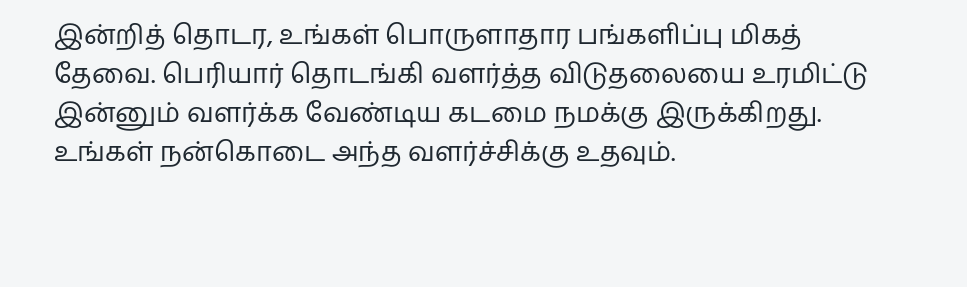இன்றித் தொடர, உங்கள் பொருளாதார பங்களிப்பு மிகத் தேவை. பெரியார் தொடங்கி வளர்த்த விடுதலையை உரமிட்டு இன்னும் வளர்க்க வேண்டிய கடமை நமக்கு இருக்கிறது. உங்கள் நன்கொடை அந்த வளர்ச்சிக்கு உதவும்.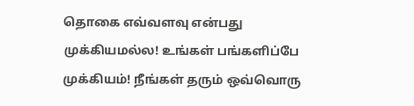தொகை எவ்வளவு என்பது முக்கியமல்ல! உங்கள் பங்களிப்பே முக்கியம்! நீங்கள் தரும் ஒவ்வொரு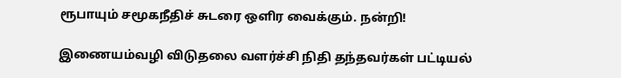ரூபாயும் சமூகநீதிச் சுடரை ஒளிர வைக்கும். நன்றி!

இணையம்வழி விடுதலை வளர்ச்சி நிதி தந்தவர்கள் பட்டியல்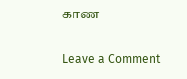காண

Leave a Comment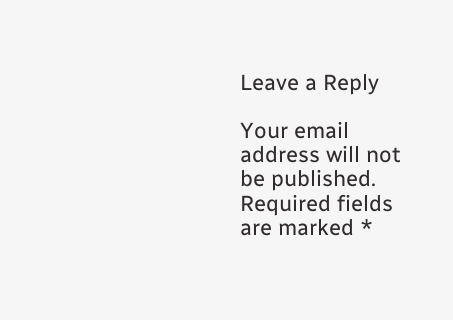Leave a Reply

Your email address will not be published. Required fields are marked *